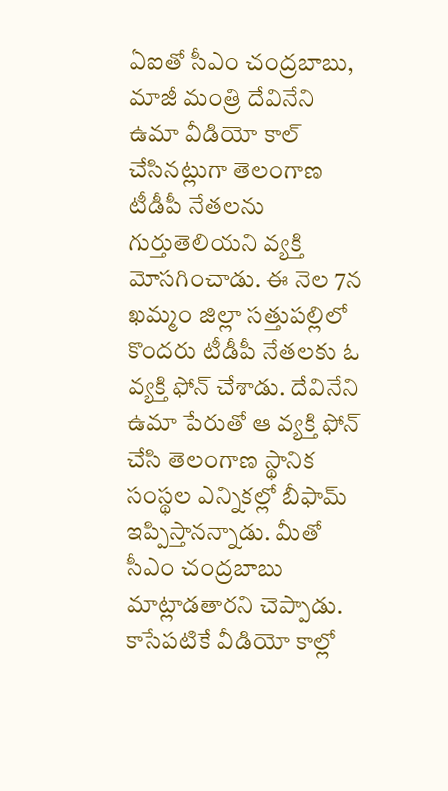ఏఐతో సీఎం చంద్రబాబు, మాజీ మంత్రి దేవినేని ఉమా వీడియో కాల్ చేసినట్లుగా తెలంగాణ టీడీపీ నేతలను గుర్తుతెలియని వ్యక్తి మోసగించాడు. ఈ నెల 7న ఖమ్మం జిల్లా సత్తుపల్లిలో కొందరు టీడీపీ నేతలకు ఓ వ్యక్తి ఫోన్ చేశాడు. దేవినేని ఉమా పేరుతో ఆ వ్యక్తి ఫోన్ చేసి తెలంగాణ స్థానిక సంస్థల ఎన్నికల్లో బీఫామ్ ఇప్పిస్తానన్నాడు. మీతో సీఎం చంద్రబాబు మాట్లాడతారని చెప్పాడు. కాసేపటికే వీడియో కాల్లో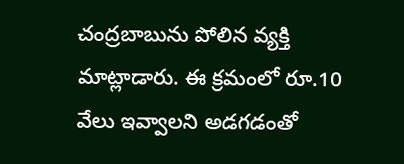చంద్రబాబును పోలిన వ్యక్తి మాట్లాడారు. ఈ క్రమంలో రూ.10 వేలు ఇవ్వాలని అడగడంతో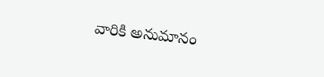వారికి అనుమానం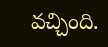వచ్చింది.